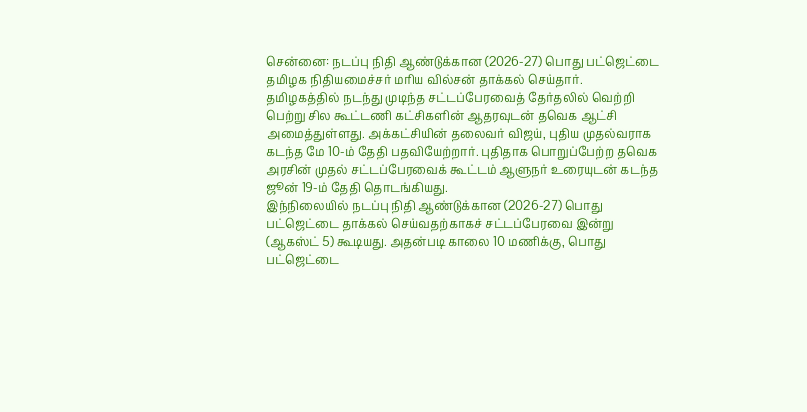சென்னை: நடப்பு நிதி ஆண்டுக்கான (2026-27) பொது பட்ஜெட்டை தமிழக நிதியமைச்சர் மரிய வில்சன் தாக்கல் செய்தார்.
தமிழகத்தில் நடந்து முடிந்த சட்டப்பேரவைத் தேர்தலில் வெற்றி பெற்று சில கூட்டணி கட்சிகளின் ஆதரவுடன் தவெக ஆட்சி அமைத்துள்ளது. அக்கட்சியின் தலைவர் விஜய், புதிய முதல்வராக கடந்த மே 10-ம் தேதி பதவியேற்றார். புதிதாக பொறுப்பேற்ற தவெக அரசின் முதல் சட்டப்பேரவைக் கூட்டம் ஆளுநர் உரையுடன் கடந்த ஜூன் 19-ம் தேதி தொடங்கியது.
இந்நிலையில் நடப்பு நிதி ஆண்டுக்கான (2026-27) பொது பட்ஜெட்டை தாக்கல் செய்வதற்காகச் சட்டப்பேரவை இன்று (ஆகஸ்ட் 5) கூடியது. அதன்படி காலை 10 மணிக்கு, பொது பட்ஜெட்டை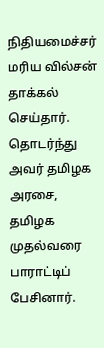நிதியமைச்சர் மரிய வில்சன் தாக்கல் செய்தார்.
தொடர்ந்து அவர் தமிழக அரசை, தமிழக முதல்வரை பாராட்டிப் பேசினார்.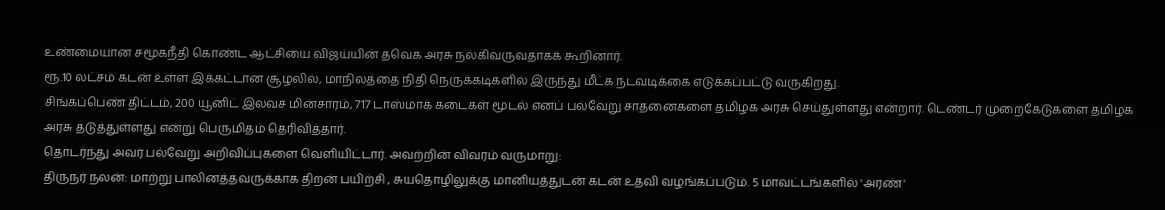உண்மையான சமூகநீதி கொண்ட ஆட்சியை விஜய்யின் தவெக அரசு நல்கிவருவதாகக் கூறினார்.
ரூ.10 லட்சம் கடன் உள்ள இக்கட்டான சூழலில், மாநிலத்தை நிதி நெருக்கடிகளில் இருந்து மீட்க நடவடிக்கை எடுக்கப்பட்டு வருகிறது.
சிங்கப்பெண் திட்டம், 200 யூனிட் இலவச மின்சாரம், 717 டாஸ்மாக் கடைகள் மூடல் எனப் பல்வேறு சாதனைகளை தமிழக அரசு செய்துள்ளது என்றார். டெண்டர் முறைகேடுகளை தமிழக அரசு தடுத்துள்ளது என்று பெருமிதம் தெரிவித்தார்.
தொடர்ந்து அவர் பல்வேறு அறிவிப்புகளை வெளியிட்டார். அவற்றின் விவரம் வருமாறு:
திருநர் நலன்: மாற்று பாலினத்தவருக்காக திறன் பயிற்சி , சுயதொழிலுக்கு மானியத்துடன் கடன் உதவி வழங்கப்படும். 5 மாவட்டங்களில் 'அரண்'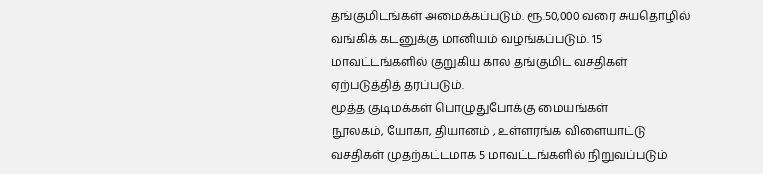தங்குமிடங்கள் அமைக்கப்படும். ரூ.50,000 வரை சுயதொழில் வங்கிக் கடனுக்கு மானியம் வழங்கப்படும். 15 மாவட்டங்களில் குறுகிய கால தங்குமிட வசதிகள் ஏற்படுத்தித் தரப்படும்.
மூத்த குடிமக்கள் பொழுதுபோக்கு மையங்கள்
நூலகம், யோகா, தியானம் , உள்ளரங்க விளையாட்டு வசதிகள் முதற்கட்டமாக 5 மாவட்டங்களில் நிறுவப்படும்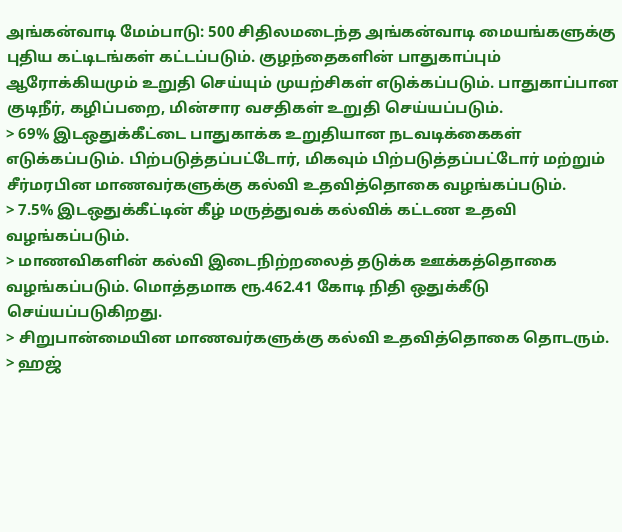அங்கன்வாடி மேம்பாடு: 500 சிதிலமடைந்த அங்கன்வாடி மையங்களுக்கு புதிய கட்டிடங்கள் கட்டப்படும். குழந்தைகளின் பாதுகாப்பும் ஆரோக்கியமும் உறுதி செய்யும் முயற்சிகள் எடுக்கப்படும். பாதுகாப்பான குடிநீர், கழிப்பறை, மின்சார வசதிகள் உறுதி செய்யப்படும்.
> 69% இடஒதுக்கீட்டை பாதுகாக்க உறுதியான நடவடிக்கைகள் எடுக்கப்படும். பிற்படுத்தப்பட்டோர், மிகவும் பிற்படுத்தப்பட்டோர் மற்றும் சீர்மரபின மாணவர்களுக்கு கல்வி உதவித்தொகை வழங்கப்படும்.
> 7.5% இடஒதுக்கீட்டின் கீழ் மருத்துவக் கல்விக் கட்டண உதவி வழங்கப்படும்.
> மாணவிகளின் கல்வி இடைநிற்றலைத் தடுக்க ஊக்கத்தொகை வழங்கப்படும். மொத்தமாக ரூ.462.41 கோடி நிதி ஒதுக்கீடு செய்யப்படுகிறது.
> சிறுபான்மையின மாணவர்களுக்கு கல்வி உதவித்தொகை தொடரும்.
> ஹஜ்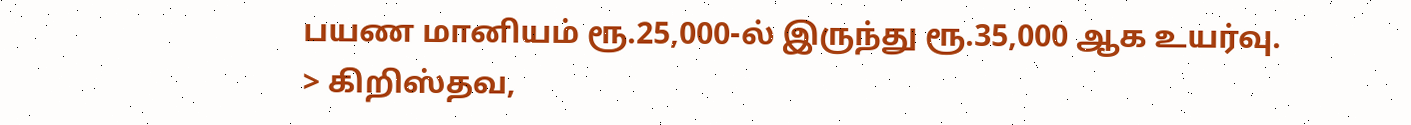பயண மானியம் ரூ.25,000-ல் இருந்து ரூ.35,000 ஆக உயர்வு.
> கிறிஸ்தவ,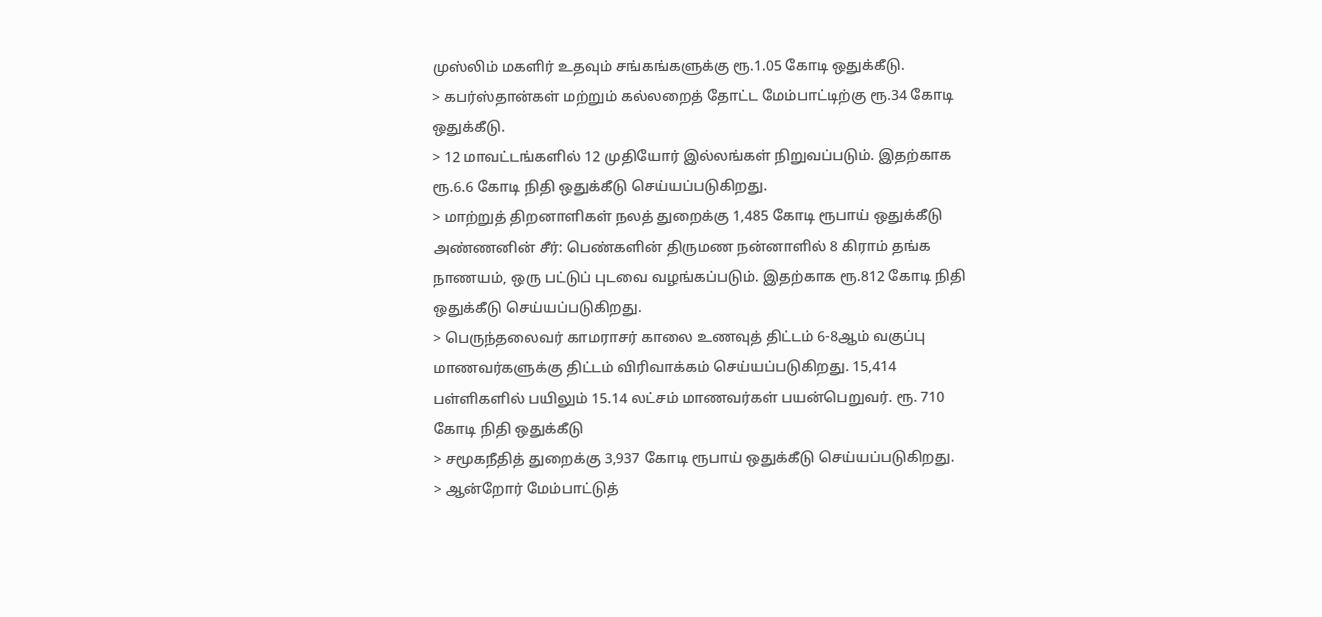முஸ்லிம் மகளிர் உதவும் சங்கங்களுக்கு ரூ.1.05 கோடி ஒதுக்கீடு.
> கபர்ஸ்தான்கள் மற்றும் கல்லறைத் தோட்ட மேம்பாட்டிற்கு ரூ.34 கோடி ஒதுக்கீடு.
> 12 மாவட்டங்களில் 12 முதியோர் இல்லங்கள் நிறுவப்படும். இதற்காக ரூ.6.6 கோடி நிதி ஒதுக்கீடு செய்யப்படுகிறது.
> மாற்றுத் திறனாளிகள் நலத் துறைக்கு 1,485 கோடி ரூபாய் ஒதுக்கீடு
அண்ணனின் சீர்: பெண்களின் திருமண நன்னாளில் 8 கிராம் தங்க நாணயம், ஒரு பட்டுப் புடவை வழங்கப்படும். இதற்காக ரூ.812 கோடி நிதி ஒதுக்கீடு செய்யப்படுகிறது.
> பெருந்தலைவர் காமராசர் காலை உணவுத் திட்டம் 6-8ஆம் வகுப்பு மாணவர்களுக்கு திட்டம் விரிவாக்கம் செய்யப்படுகிறது. 15,414 பள்ளிகளில் பயிலும் 15.14 லட்சம் மாணவர்கள் பயன்பெறுவர். ரூ. 710 கோடி நிதி ஒதுக்கீடு
> சமூகநீதித் துறைக்கு 3,937 கோடி ரூபாய் ஒதுக்கீடு செய்யப்படுகிறது.
> ஆன்றோர் மேம்பாட்டுத்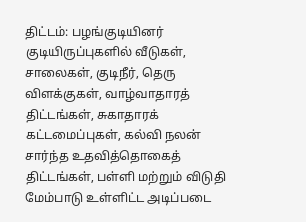திட்டம்: பழங்குடியினர் குடியிருப்புகளில் வீடுகள், சாலைகள், குடிநீர், தெரு விளக்குகள், வாழ்வாதாரத் திட்டங்கள், சுகாதாரக் கட்டமைப்புகள், கல்வி நலன் சார்ந்த உதவித்தொகைத் திட்டங்கள், பள்ளி மற்றும் விடுதி மேம்பாடு உள்ளிட்ட அடிப்படை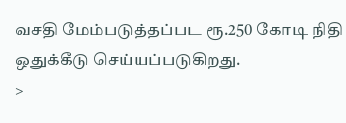வசதி மேம்படுத்தப்பட ரூ.250 கோடி நிதி ஒதுக்கீடு செய்யப்படுகிறது.
>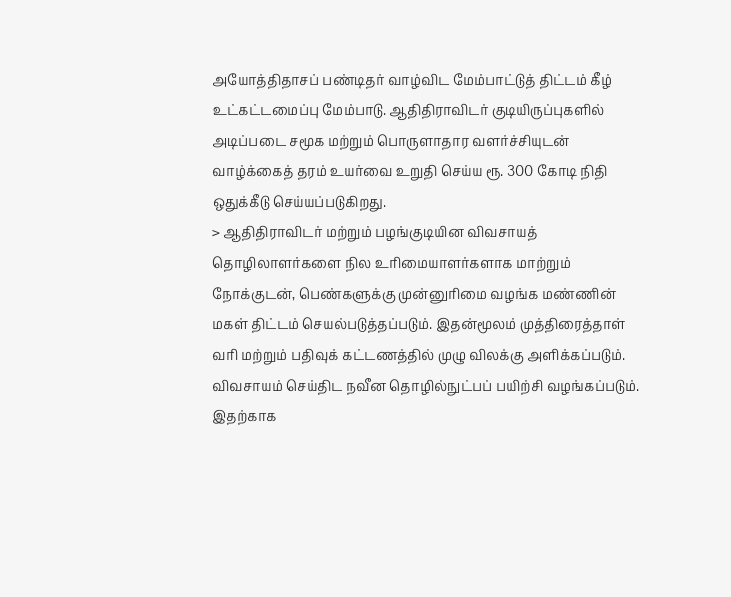அயோத்திதாசப் பண்டிதர் வாழ்விட மேம்பாட்டுத் திட்டம் கீழ் உட்கட்டமைப்பு மேம்பாடு. ஆதிதிராவிடர் குடியிருப்புகளில் அடிப்படை சமூக மற்றும் பொருளாதார வளர்ச்சியுடன் வாழ்க்கைத் தரம் உயர்வை உறுதி செய்ய ரூ. 300 கோடி நிதி ஒதுக்கீடு செய்யப்படுகிறது.
> ஆதிதிராவிடர் மற்றும் பழங்குடியின விவசாயத் தொழிலாளர்களை நில உரிமையாளர்களாக மாற்றும் நோக்குடன், பெண்களுக்கு முன்னுரிமை வழங்க மண்ணின் மகள் திட்டம் செயல்படுத்தப்படும். இதன்மூலம் முத்திரைத்தாள் வரி மற்றும் பதிவுக் கட்டணத்தில் முழு விலக்கு அளிக்கப்படும். விவசாயம் செய்திட நவீன தொழில்நுட்பப் பயிற்சி வழங்கப்படும். இதற்காக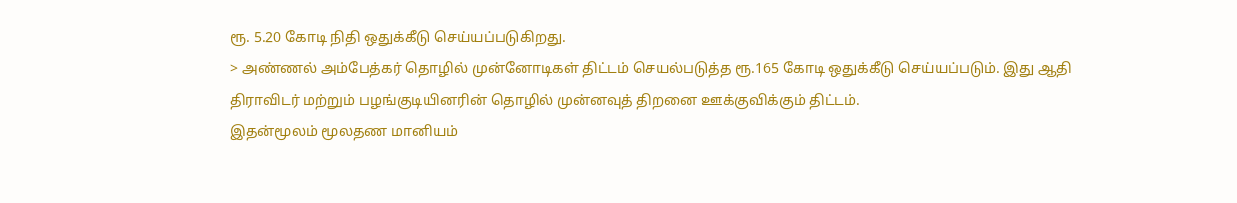ரூ. 5.20 கோடி நிதி ஒதுக்கீடு செய்யப்படுகிறது.
> அண்ணல் அம்பேத்கர் தொழில் முன்னோடிகள் திட்டம் செயல்படுத்த ரூ.165 கோடி ஒதுக்கீடு செய்யப்படும். இது ஆதி திராவிடர் மற்றும் பழங்குடியினரின் தொழில் முன்னவுத் திறனை ஊக்குவிக்கும் திட்டம்.
இதன்மூலம் மூலதண மானியம்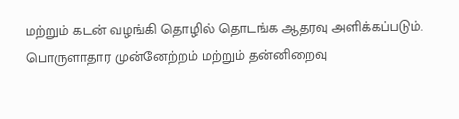மற்றும் கடன் வழங்கி தொழில் தொடங்க ஆதரவு அளிக்கப்படும். பொருளாதார முன்னேற்றம் மற்றும் தன்னிறைவு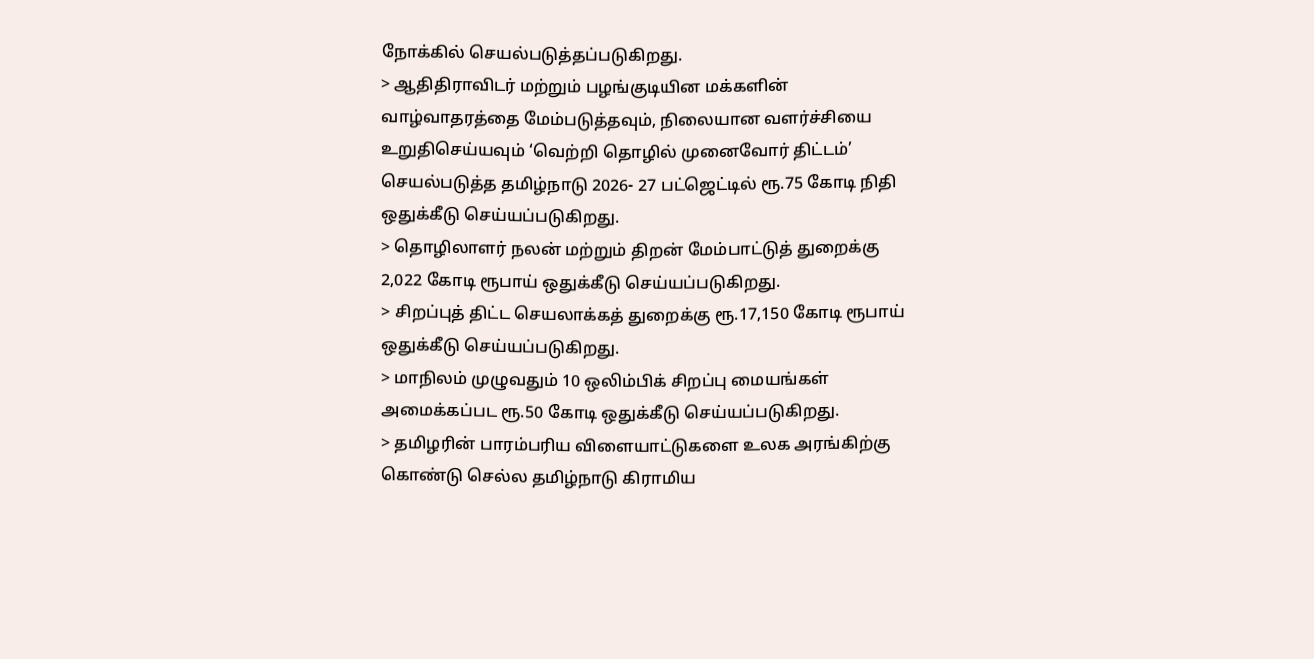நோக்கில் செயல்படுத்தப்படுகிறது.
> ஆதிதிராவிடர் மற்றும் பழங்குடியின மக்களின் வாழ்வாதரத்தை மேம்படுத்தவும், நிலையான வளர்ச்சியை உறுதிசெய்யவும் ‘வெற்றி தொழில் முனைவோர் திட்டம்’ செயல்படுத்த தமிழ்நாடு 2026- 27 பட்ஜெட்டில் ரூ.75 கோடி நிதி ஒதுக்கீடு செய்யப்படுகிறது.
> தொழிலாளர் நலன் மற்றும் திறன் மேம்பாட்டுத் துறைக்கு 2,022 கோடி ரூபாய் ஒதுக்கீடு செய்யப்படுகிறது.
> சிறப்புத் திட்ட செயலாக்கத் துறைக்கு ரூ.17,150 கோடி ரூபாய் ஒதுக்கீடு செய்யப்படுகிறது.
> மாநிலம் முழுவதும் 10 ஒலிம்பிக் சிறப்பு மையங்கள் அமைக்கப்பட ரூ.50 கோடி ஒதுக்கீடு செய்யப்படுகிறது.
> தமிழரின் பாரம்பரிய விளையாட்டுகளை உலக அரங்கிற்கு கொண்டு செல்ல தமிழ்நாடு கிராமிய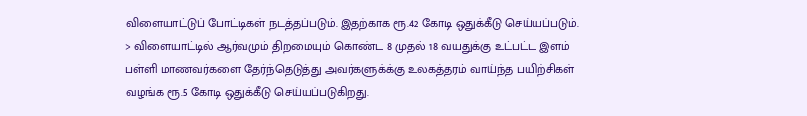விளையாட்டுப் போட்டிகள் நடத்தப்படும். இதற்காக ரூ.42 கோடி ஒதுக்கீடு செய்யப்படும்.
> விளையாட்டில் ஆர்வமும் திறமையும் கொண்ட 8 முதல் 18 வயதுக்கு உட்பட்ட இளம் பள்ளி மாணவர்களை தேர்ந்தெடுத்து அவர்களுக்க்கு உலகத்தரம் வாய்ந்த பயிற்சிகள் வழங்க ரூ.5 கோடி ஒதுக்கீடு செய்யப்படுகிறது.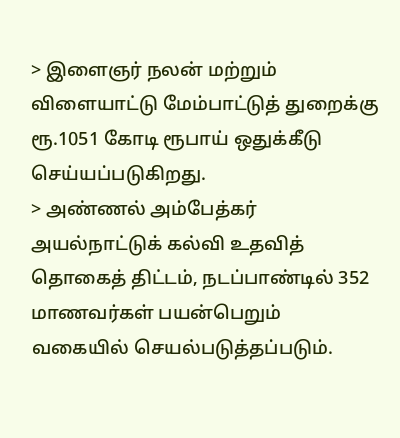> இளைஞர் நலன் மற்றும் விளையாட்டு மேம்பாட்டுத் துறைக்கு ரூ.1051 கோடி ரூபாய் ஒதுக்கீடு செய்யப்படுகிறது.
> அண்ணல் அம்பேத்கர் அயல்நாட்டுக் கல்வி உதவித் தொகைத் திட்டம், நடப்பாண்டில் 352 மாணவர்கள் பயன்பெறும் வகையில் செயல்படுத்தப்படும்.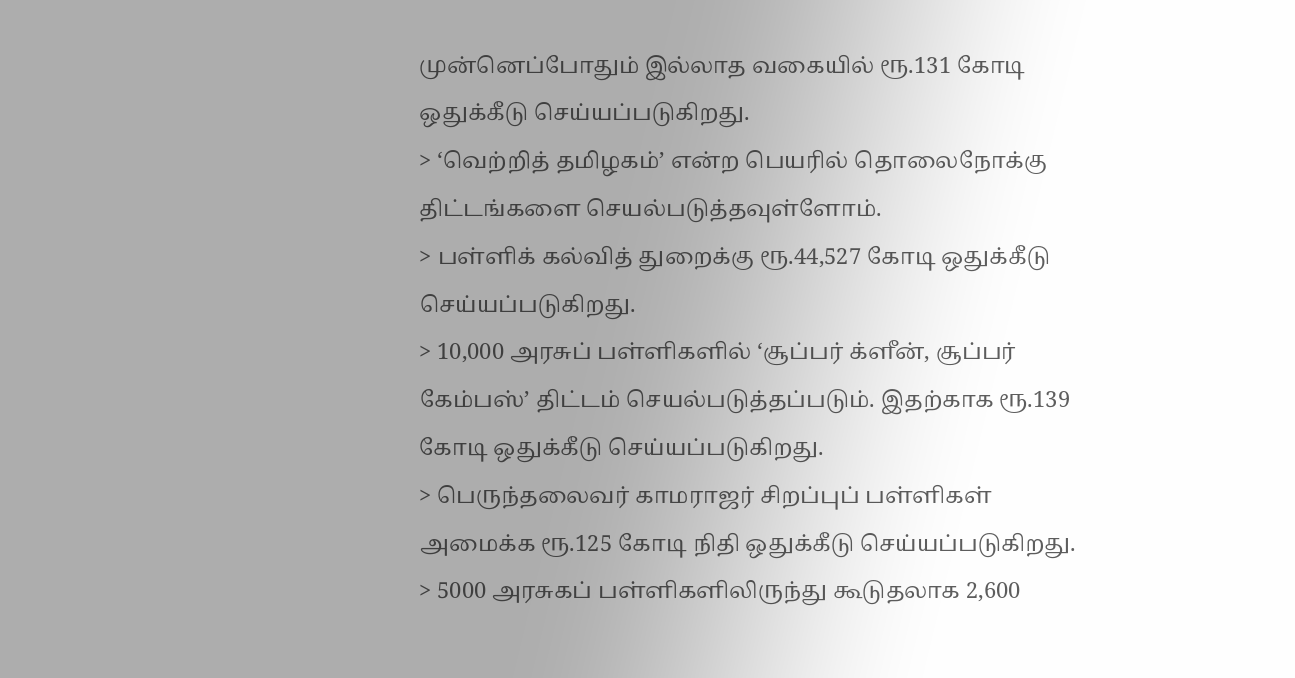முன்னெப்போதும் இல்லாத வகையில் ரூ.131 கோடி ஒதுக்கீடு செய்யப்படுகிறது.
> ‘வெற்றித் தமிழகம்’ என்ற பெயரில் தொலைநோக்கு திட்டங்களை செயல்படுத்தவுள்ளோம்.
> பள்ளிக் கல்வித் துறைக்கு ரூ.44,527 கோடி ஒதுக்கீடு செய்யப்படுகிறது.
> 10,000 அரசுப் பள்ளிகளில் ‘சூப்பர் க்ளீன், சூப்பர் கேம்பஸ்’ திட்டம் செயல்படுத்தப்படும். இதற்காக ரூ.139 கோடி ஒதுக்கீடு செய்யப்படுகிறது.
> பெருந்தலைவர் காமராஜர் சிறப்புப் பள்ளிகள் அமைக்க ரூ.125 கோடி நிதி ஒதுக்கீடு செய்யப்படுகிறது.
> 5000 அரசுகப் பள்ளிகளிலிருந்து கூடுதலாக 2,600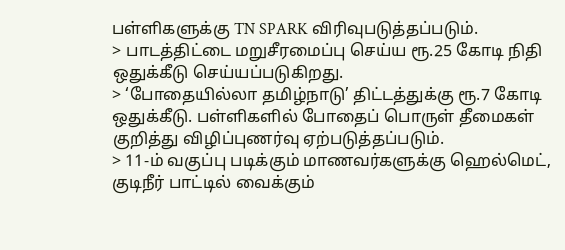பள்ளிகளுக்கு TN SPARK விரிவுபடுத்தப்படும்.
> பாடத்திட்டை மறுசீரமைப்பு செய்ய ரூ.25 கோடி நிதி ஒதுக்கீடு செய்யப்படுகிறது.
> ‘போதையில்லா தமிழ்நாடு’ திட்டத்துக்கு ரூ.7 கோடி ஒதுக்கீடு. பள்ளிகளில் போதைப் பொருள் தீமைகள் குறித்து விழிப்புணர்வு ஏற்படுத்தப்படும்.
> 11-ம் வகுப்பு படிக்கும் மாணவர்களுக்கு ஹெல்மெட், குடிநீர் பாட்டில் வைக்கும்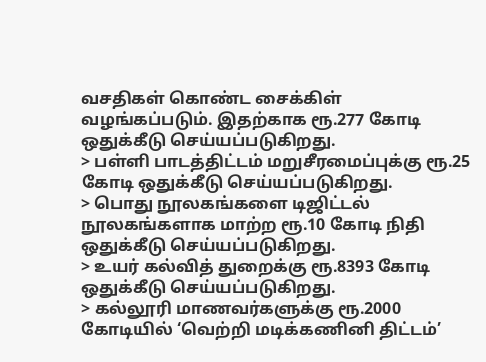வசதிகள் கொண்ட சைக்கிள் வழங்கப்படும். இதற்காக ரூ.277 கோடி ஒதுக்கீடு செய்யப்படுகிறது.
> பள்ளி பாடத்திட்டம் மறுசீரமைப்புக்கு ரூ.25 கோடி ஒதுக்கீடு செய்யப்படுகிறது.
> பொது நூலகங்களை டிஜிட்டல் நூலகங்களாக மாற்ற ரூ.10 கோடி நிதி ஒதுக்கீடு செய்யப்படுகிறது.
> உயர் கல்வித் துறைக்கு ரூ.8393 கோடி ஒதுக்கீடு செய்யப்படுகிறது.
> கல்லூரி மாணவர்களுக்கு ரூ.2000 கோடியில் ‘வெற்றி மடிக்கணினி திட்டம்’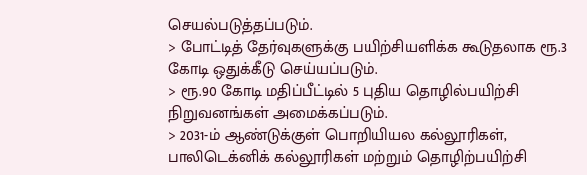செயல்படுத்தப்படும்.
> போட்டித் தேர்வுகளுக்கு பயிற்சியளிக்க கூடுதலாக ரூ.3 கோடி ஒதுக்கீடு செய்யப்படும்.
> ரூ.90 கோடி மதிப்பீட்டில் 5 புதிய தொழில்பயிற்சி நிறுவனங்கள் அமைக்கப்படும்.
> 2031-ம் ஆண்டுக்குள் பொறியியல கல்லூரிகள், பாலிடெக்னிக் கல்லூரிகள் மற்றும் தொழிற்பயிற்சி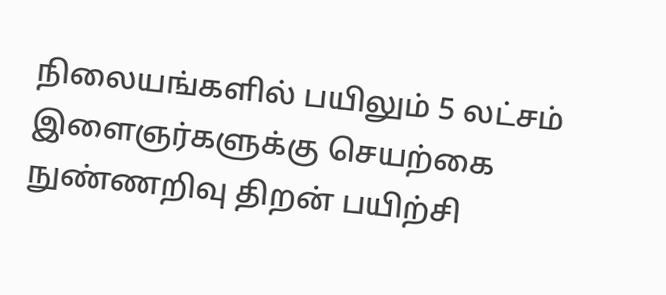நிலையங்களில் பயிலும் 5 லட்சம் இளைஞர்களுக்கு செயற்கை நுண்ணறிவு திறன் பயிற்சி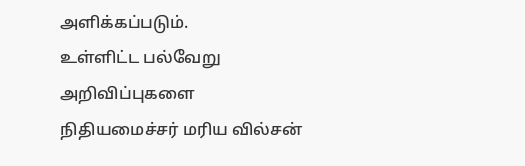அளிக்கப்படும்.
உள்ளிட்ட பல்வேறு அறிவிப்புகளை நிதியமைச்சர் மரிய வில்சன்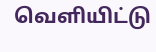வெளியிட்டு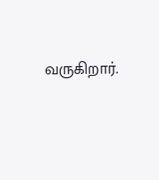வருகிறார்.